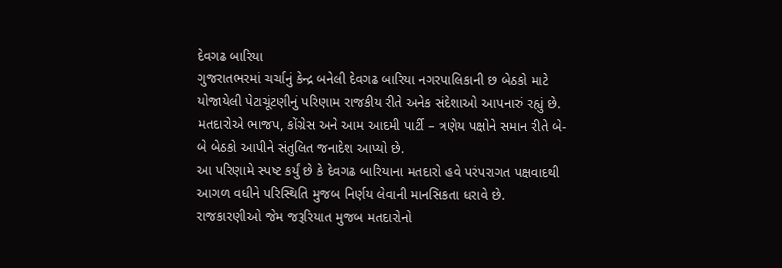દેવગઢ બારિયા
ગુજરાતભરમાં ચર્ચાનું કેન્દ્ર બનેલી દેવગઢ બારિયા નગરપાલિકાની છ બેઠકો માટે યોજાયેલી પેટાચૂંટણીનું પરિણામ રાજકીય રીતે અનેક સંદેશાઓ આપનારું રહ્યું છે. મતદારોએ ભાજપ, કોંગ્રેસ અને આમ આદમી પાર્ટી – ત્રણેય પક્ષોને સમાન રીતે બે-બે બેઠકો આપીને સંતુલિત જનાદેશ આપ્યો છે.
આ પરિણામે સ્પષ્ટ કર્યું છે કે દેવગઢ બારિયાના મતદારો હવે પરંપરાગત પક્ષવાદથી આગળ વધીને પરિસ્થિતિ મુજબ નિર્ણય લેવાની માનસિકતા ધરાવે છે. રાજકારણીઓ જેમ જરૂરિયાત મુજબ મતદારોનો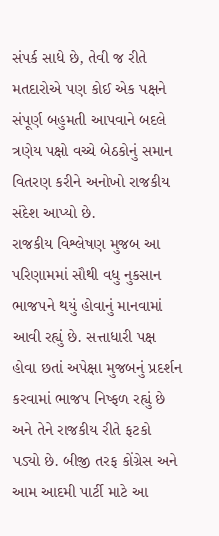સંપર્ક સાધે છે, તેવી જ રીતે મતદારોએ પણ કોઈ એક પક્ષને સંપૂર્ણ બહુમતી આપવાને બદલે ત્રણેય પક્ષો વચ્ચે બેઠકોનું સમાન વિતરણ કરીને અનોખો રાજકીય સંદેશ આપ્યો છે.
રાજકીય વિશ્લેષણ મુજબ આ પરિણામમાં સૌથી વધુ નુકસાન ભાજપને થયું હોવાનું માનવામાં આવી રહ્યું છે. સત્તાધારી પક્ષ હોવા છતાં અપેક્ષા મુજબનું પ્રદર્શન કરવામાં ભાજપ નિષ્ફળ રહ્યું છે અને તેને રાજકીય રીતે ફટકો પડ્યો છે. બીજી તરફ કોંગ્રેસ અને આમ આદમી પાર્ટી માટે આ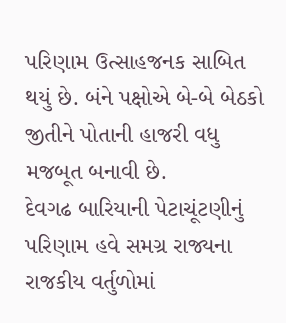પરિણામ ઉત્સાહજનક સાબિત થયું છે. બંને પક્ષોએ બે-બે બેઠકો જીતીને પોતાની હાજરી વધુ મજબૂત બનાવી છે.
દેવગઢ બારિયાની પેટાચૂંટણીનું પરિણામ હવે સમગ્ર રાજ્યના રાજકીય વર્તુળોમાં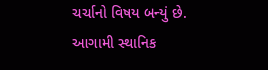ચર્ચાનો વિષય બન્યું છે. આગામી સ્થાનિક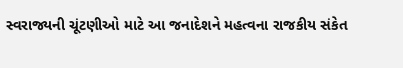સ્વરાજ્યની ચૂંટણીઓ માટે આ જનાદેશને મહત્વના રાજકીય સંકેત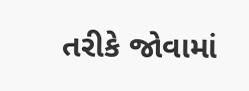તરીકે જોવામાં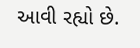આવી રહ્યો છે.